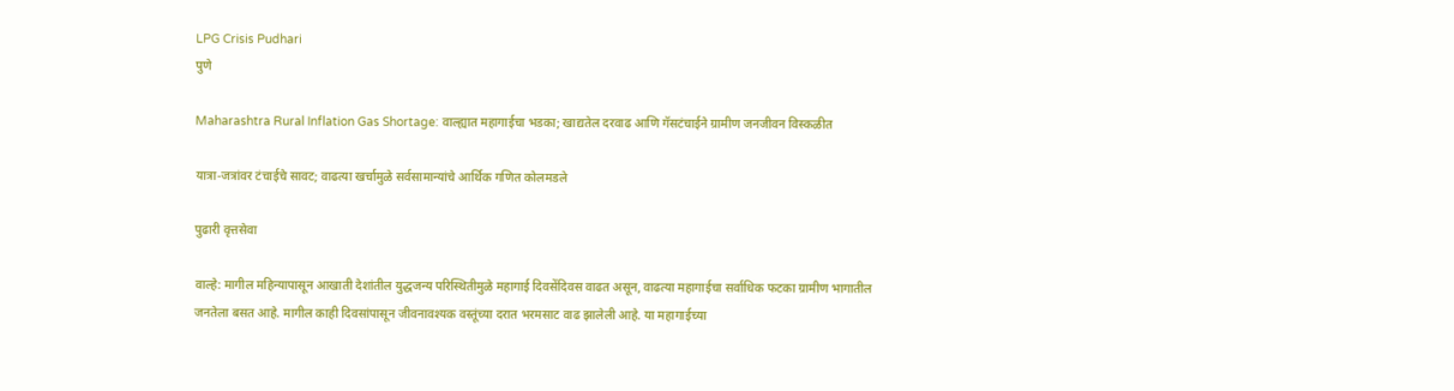LPG Crisis Pudhari
पुणे

Maharashtra Rural Inflation Gas Shortage: वाल्ह्यात महागाईचा भडका; खाद्यतेल दरवाढ आणि गॅसटंचाईने ग्रामीण जनजीवन विस्कळीत

यात्रा-जत्रांवर टंचाईचे सावट; वाढत्या खर्चामुळे सर्वसामान्यांचे आर्थिक गणित कोलमडले

पुढारी वृत्तसेवा

वाल्हे: मागील महिन्यापासून आखाती देशांतील युद्धजन्य परिस्थितीमुळे महागाई दिवसेंदिवस वाढत असून, वाढत्या महागाईचा सर्वाधिक फटका ग्रामीण भागातील जनतेला बसत आहे. मागील काही दिवसांपासून जीवनावश्यक वस्तूंच्या दरात भरमसाट वाढ झालेली आहे. या महागाईच्या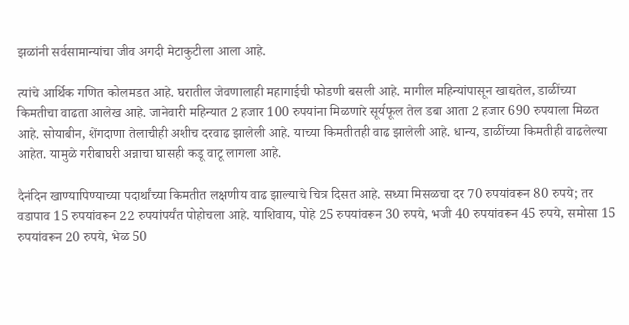झळांनी सर्वसामान्यांचा जीव अगदी मेटाकुटीला आला आहे.

त्यांचे आर्थिक गणित कोलमडत आहे. घरातील जेवणालाही महागाईची फोडणी बसली आहे. मागील महिन्यांपासून खाद्यतेल, डाळींच्या किमतीचा वाढता आलेख आहे. जानेवारी महिन्यात 2 हजार 100 रुपयांना मिळणारे सूर्यफूल तेल डबा आता 2 हजार 690 रुपयाला मिळत आहे. सोयाबीन, शेंगदाणा तेलाचीही अशीच दरवाढ झालेली आहे. याच्या किमतीतही वाढ झालेली आहे. धान्य, डाळींच्या किमतीही वाढलेल्या आहेत. यामुळे गरीबाघरी अन्नाचा घासही कडू वाटू लागला आहे.

दैनंदिन खाण्यापिण्याच्या पदार्थांच्या किमतीत लक्षणीय वाढ झाल्याचे चित्र दिसत आहे. सध्या मिसळचा दर 70 रुपयांवरून 80 रुपये; तर वडापाव 15 रुपयांवरून 22 रुपयांपर्यंत पोहोचला आहे. याशिवाय, पोहे 25 रुपयांवरून 30 रुपये, भजी 40 रुपयांवरून 45 रुपये, समोसा 15 रुपयांवरून 20 रुपये, भेळ 50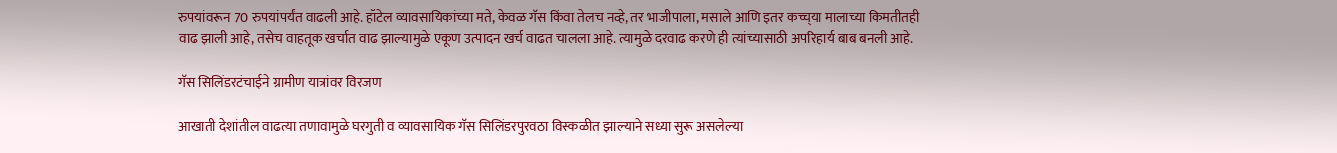रुपयांवरून 70 रुपयांपर्यंत वाढली आहे. हॉटेल व्यावसायिकांच्या मते, केवळ गॅस किंवा तेलच नव्हे, तर भाजीपाला, मसाले आणि इतर कच्च्‌‍या मालाच्या किमतीतही वाढ झाली आहे, तसेच वाहतूक खर्चात वाढ झाल्यामुळे एकूण उत्पादन खर्च वाढत चालला आहे. त्यामुळे दरवाढ करणे ही त्यांच्यासाठी अपरिहार्य बाब बनली आहे.

गॅस सिलिंडरटंचाईने ग्रामीण यात्रांवर विरजण

आखाती देशांतील वाढत्या तणावामुळे घरगुती व व्यावसायिक गॅस सिलिंडरपुरवठा विस्कळीत झाल्याने सध्या सुरू असलेल्या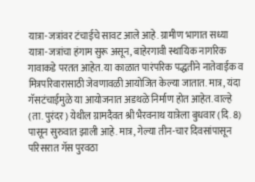यात्रा-जत्रांवर टंचाईचे सावट आले आहे. ग्रामीण भागात सध्या यात्रा-जत्रांचा हंगाम सुरू असून, बाहेरगावी स्थायिक नागरिक गावाकडे परतत आहेत. या काळात पारंपरिक पद्धतीने नातेवाईक व मित्रपरिवारासाठी जेवणावळी आयोजित केल्या जातात. मात्र, यंदा गॅसटंचाईमुळे या आयोजनात अडथळे निर्माण होत आहेत. वाल्हे (ता. पुरंदर) येथील ग्रामदैवत श्री भैरवनाथ यात्रेला बुधवार (दि. 8) पासून सुरुवात झाली आहे. मात्र, गेल्या तीन-चार दिवसांपासून परिसरात गॅस पुरवठा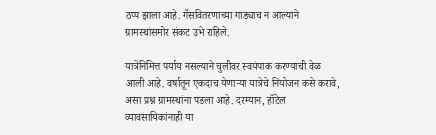ठप्प झाला आहे. गॅसवितरणाच्या गाड्याच न आल्याने ग्रामस्थांसमोर संकट उभे राहिले.

यात्रेनिमित्त पर्याय नसल्याने चुलीवर स्वयंपाक करण्याची वेळ आली आहे. वर्षातून एकदाच येणाऱ्या यात्रेचे नियोजन कसे करावे, असा प्रश्न ग्रामस्थांना पडला आहे. दरम्यान, हॉटेल व्यावसायिकांनाही या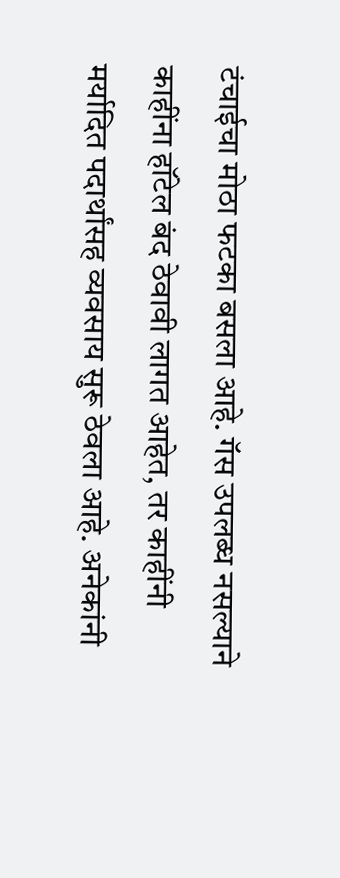टंचाईचा मोठा फटका बसला आहे. गॅस उपलब्ध नसल्याने काहींना हॉटेल बंद ठेवावी लागत आहेत, तर काहींनी मर्यादित पदार्थांसह व्यवसाय सुरू ठेवला आहे. अनेकांनी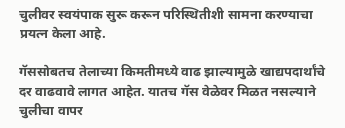चुलीवर स्वयंपाक सुरू करून परिस्थितीशी सामना करण्याचा प्रयत्न केला आहे.

गॅससोबतच तेलाच्या किमतीमध्ये वाढ झाल्यामुळे खाद्यपदार्थांचे दर वाढवावे लागत आहेत. यातच गॅस वेळेवर मिळत नसल्याने चुलीचा वापर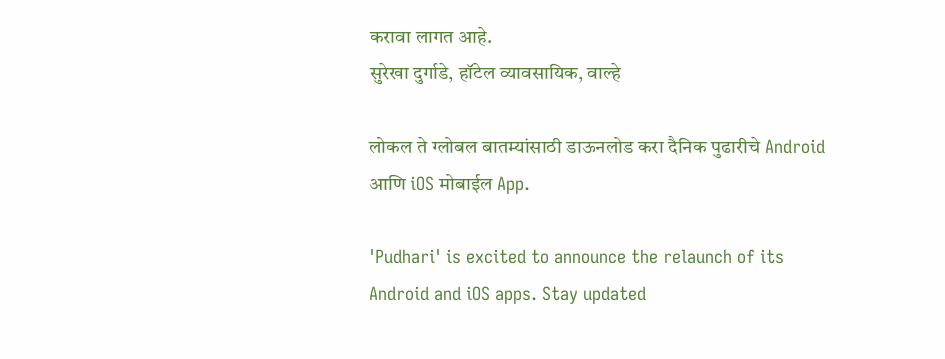करावा लागत आहे.
सुरेखा दुर्गाडे, हॉटेल व्यावसायिक, वाल्हे

लोकल ते ग्लोबल बातम्यांसाठी डाऊनलोड करा दैनिक पुढारीचे Android आणि iOS मोबाईल App.

'Pudhari' is excited to announce the relaunch of its Android and iOS apps. Stay updated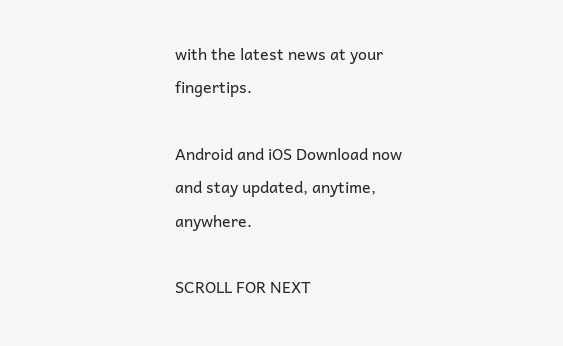with the latest news at your fingertips.

Android and iOS Download now and stay updated, anytime, anywhere.

SCROLL FOR NEXT